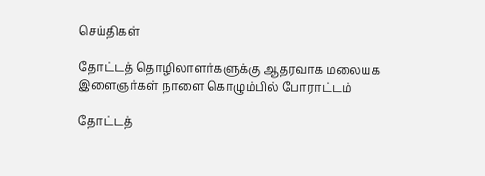செய்திகள்

தோட்டத் தொழிலாளர்களுக்கு ஆதரவாக மலையக இளைஞர்கள் நாளை கொழும்பில் போராட்டம்

தோட்டத்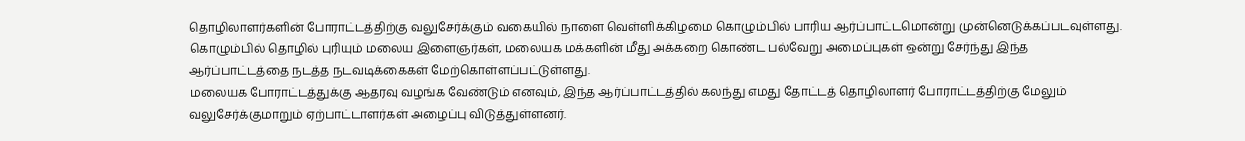தொழிலாளர்களின் போராட்டத்திற்கு வலுசேர்க்கும் வகையில் நாளை வெள்ளிக்கிழமை கொழும்பில் பாரிய ஆர்ப்பாட்டமொன்று முன்னெடுக்கப்படவுள்ளது.
கொழும்பில் தொழில் புரியும் மலைய இளைஞர்கள், மலையக மக்களின் மீது அக்கறை கொண்ட பல்வேறு அமைப்புகள் ஒன்று சேர்ந்து இந்த ஆர்ப்பாட்டத்தை நடத்த நடவடிக்கைகள் மேற்கொள்ளப்பட்டுள்ளது.
மலையக போராட்டத்துக்கு ஆதரவு வழங்க வேண்டும் எனவும், இந்த ஆர்ப்பாட்டத்தில் கலந்து எமது தோட்டத் தொழிலாளர் போராட்டத்திற்கு மேலும் வலுசேர்க்குமாறும் ஏற்பாட்டாளர்கள் அழைப்பு விடுத்துள்ளனர்.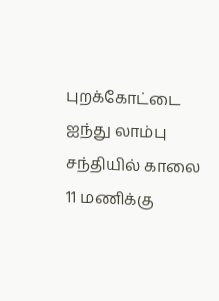புறக்கோட்டை ஐந்து லாம்பு சந்தியில் காலை 11 மணிக்கு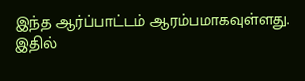இந்த ஆர்ப்பாட்டம் ஆரம்பமாகவுள்ளது. இதில்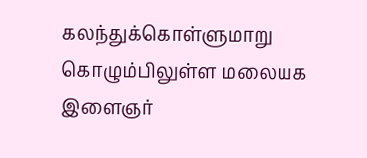கலந்துக்கொள்ளுமாறு கொழும்பிலுள்ள மலையக இளைஞர்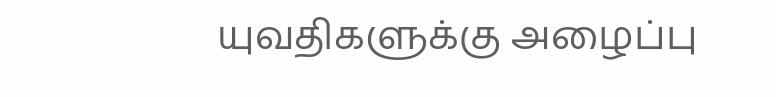யுவதிகளுக்கு அழைப்பு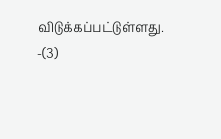விடுக்கப்பட்டுள்ளது. -(3)